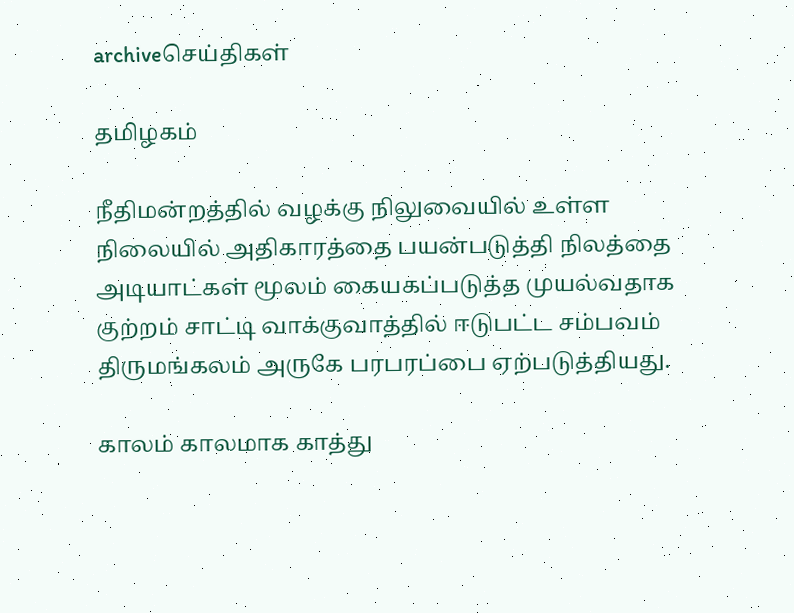archiveசெய்திகள்

தமிழகம்

நீதிமன்றத்தில் வழக்கு நிலுவையில் உள்ள நிலையில் அதிகாரத்தை பயன்படுத்தி நிலத்தை அடியாட்கள் மூலம் கையகப்படுத்த முயல்வதாக குற்றம் சாட்டி வாக்குவாத்தில் ஈடுபட்ட சம்பவம் திருமங்கலம் அருகே பரபரப்பை ஏற்படுத்தியது.

காலம் காலமாக காத்து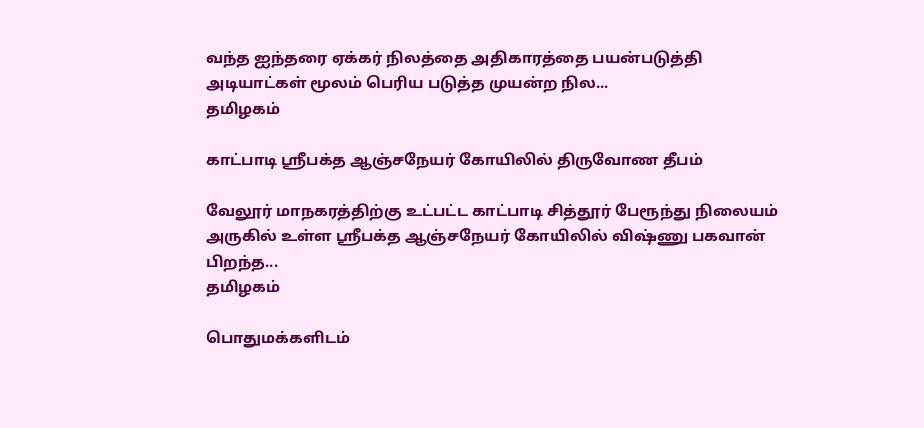வந்த ஐந்தரை ஏக்கர் நிலத்தை அதிகாரத்தை பயன்படுத்தி அடியாட்கள் மூலம் பெரிய படுத்த முயன்ற நில...
தமிழகம்

காட்பாடி ஸ்ரீபக்த ஆஞ்சநேயர் கோயிலில் திருவோண தீபம்

வேலூர் மாநகரத்திற்கு உட்பட்ட காட்பாடி சித்தூர் பேரூந்து நிலையம் அருகில் உள்ள ஸ்ரீபக்த ஆஞ்சநேயர் கோயிலில் விஷ்ணு பகவான் பிறந்த...
தமிழகம்

பொதுமக்களிடம்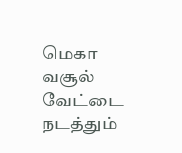மெகா வசூல் வேட்டை நடத்தும்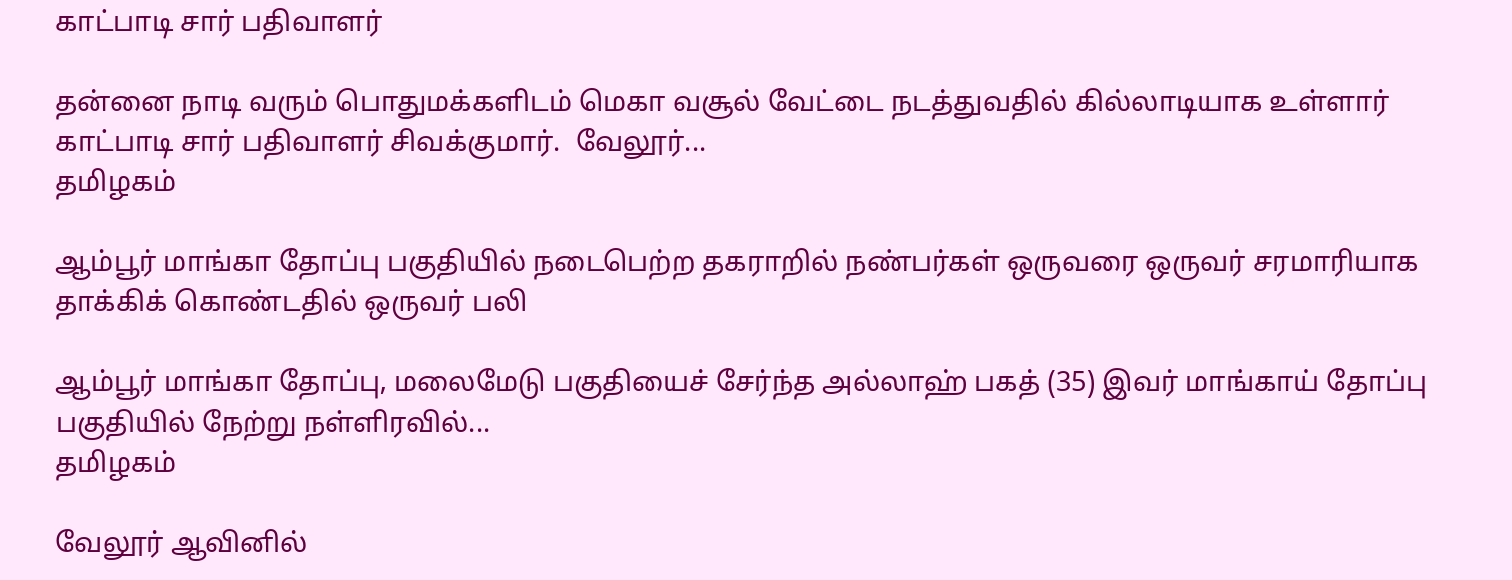காட்பாடி சார் பதிவாளர்

தன்னை நாடி வரும் பொதுமக்களிடம் மெகா வசூல் வேட்டை நடத்துவதில் கில்லாடியாக உள்ளார் காட்பாடி சார் பதிவாளர் சிவக்குமார்.  வேலூர்...
தமிழகம்

ஆம்பூர் மாங்கா தோப்பு பகுதியில் நடைபெற்ற தகராறில் நண்பர்கள் ஒருவரை ஒருவர் சரமாரியாக தாக்கிக் கொண்டதில் ஒருவர் பலி

ஆம்பூர் மாங்கா தோப்பு, மலைமேடு பகுதியைச் சேர்ந்த அல்லாஹ் பகத் (35) இவர் மாங்காய் தோப்பு பகுதியில் நேற்று நள்ளிரவில்...
தமிழகம்

வேலூர் ஆவினில்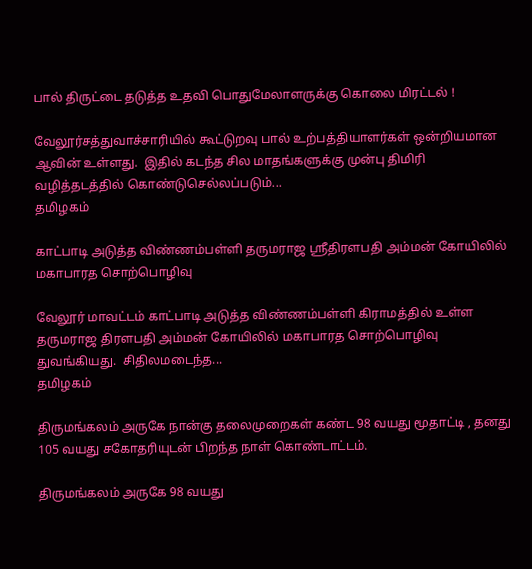பால் திருட்டை தடுத்த உதவி பொதுமேலாளருக்கு கொலை மிரட்டல் !

வேலூர்சத்துவாச்சாரியில் கூட்டுறவு பால் உற்பத்தியாளர்கள் ஒன்றியமான ஆவின் உள்ளது.  இதில் கடந்த சில மாதங்களுக்கு முன்பு திமிரி வழித்தடத்தில் கொண்டுசெல்லப்படும்...
தமிழகம்

காட்பாடி அடுத்த விண்ணம்பள்ளி தருமராஜ ஸ்ரீதிரளபதி அம்மன் கோயிலில் மகாபாரத சொற்பொழிவு

வேலூர் மாவட்டம் காட்பாடி அடுத்த விண்ணம்பள்ளி கிராமத்தில் உள்ள தருமராஜ திரளபதி அம்மன் கோயிலில் மகாபாரத சொற்பொழிவு துவங்கியது.  சிதிலமடைந்த...
தமிழகம்

திருமங்கலம் அருகே நான்கு தலைமுறைகள் கண்ட 98 வயது மூதாட்டி , தனது 105 வயது சகோதரியுடன் பிறந்த நாள் கொண்டாட்டம்.

திருமங்கலம் அருகே 98 வயது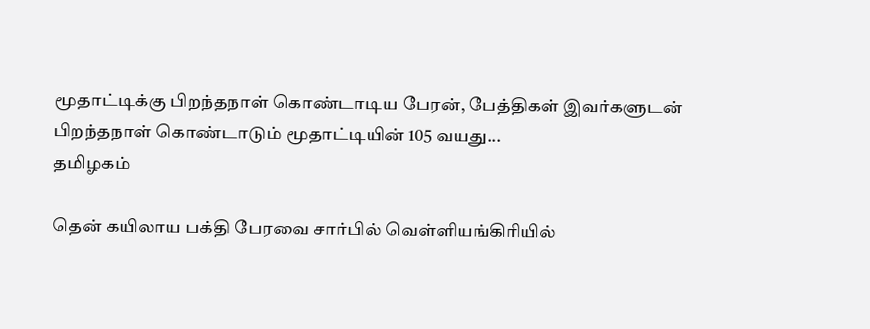மூதாட்டிக்கு பிறந்தநாள் கொண்டாடிய பேரன், பேத்திகள் இவர்களுடன் பிறந்தநாள் கொண்டாடும் மூதாட்டியின் 105 வயது...
தமிழகம்

தென் கயிலாய பக்தி பேரவை சார்பில் வெள்ளியங்கிரியில்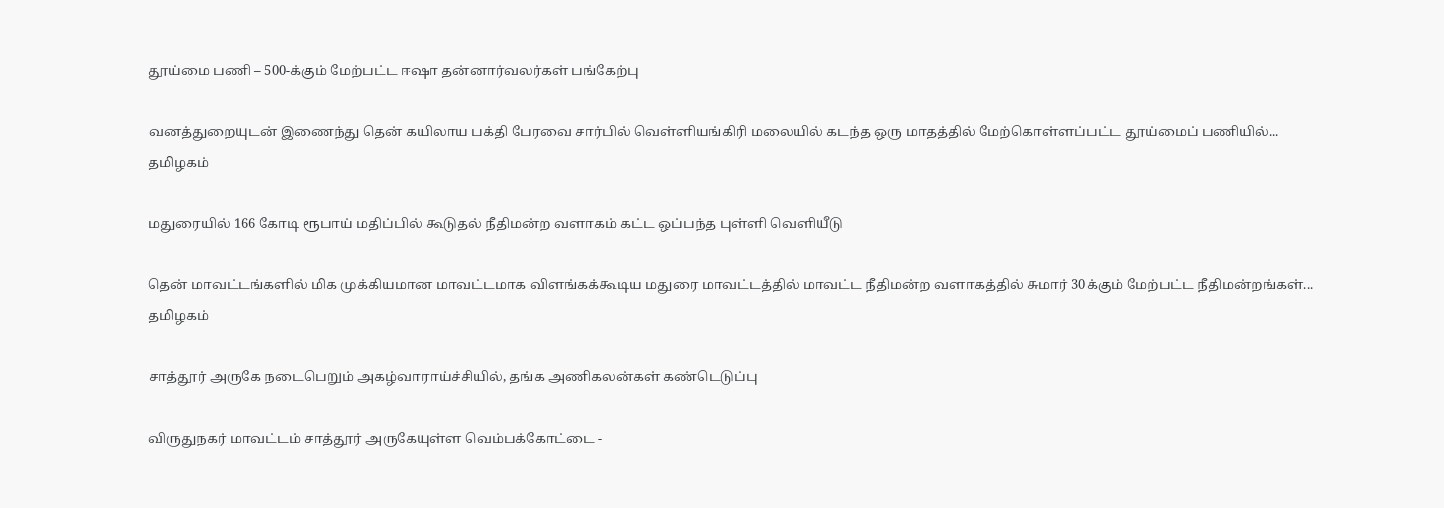தூய்மை பணி – 500-க்கும் மேற்பட்ட ஈஷா தன்னார்வலர்கள் பங்கேற்பு

வனத்துறையுடன் இணைந்து தென் கயிலாய பக்தி பேரவை சார்பில் வெள்ளியங்கிரி மலையில் கடந்த ஒரு மாதத்தில் மேற்கொள்ளப்பட்ட தூய்மைப் பணியில்...
தமிழகம்

மதுரையில் 166 கோடி ரூபாய் மதிப்பில் கூடுதல் நீதிமன்ற வளாகம் கட்ட ஒப்பந்த புள்ளி வெளியீடு

தென் மாவட்டங்களில் மிக முக்கியமான மாவட்டமாக விளங்கக்கூடிய மதுரை மாவட்டத்தில் மாவட்ட நீதிமன்ற வளாகத்தில் சுமார் 30க்கும் மேற்பட்ட நீதிமன்றங்கள்...
தமிழகம்

சாத்தூர் அருகே நடைபெறும் அகழ்வாராய்ச்சியில், தங்க அணிகலன்கள் கண்டெடுப்பு

விருதுநகர் மாவட்டம் சாத்தூர் அருகேயுள்ள வெம்பக்கோட்டை -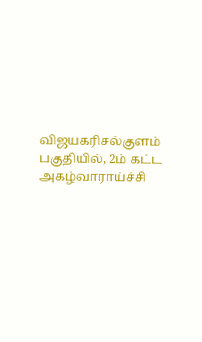விஜயகரிசல்குளம் பகுதியில், 2ம் கட்ட அகழ்வாராய்ச்சி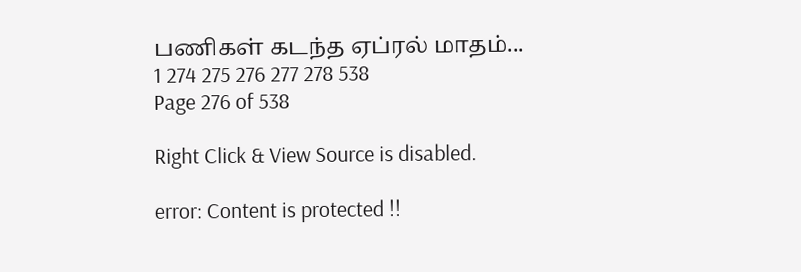பணிகள் கடந்த ஏப்ரல் மாதம்...
1 274 275 276 277 278 538
Page 276 of 538

Right Click & View Source is disabled.

error: Content is protected !!